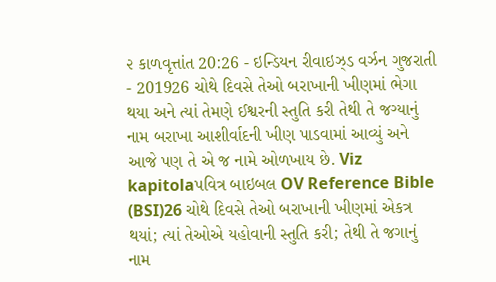૨ કાળવૃત્તાંત 20:26 - ઇન્ડિયન રીવાઇઝ્ડ વર્ઝન ગુજરાતી - 201926 ચોથે દિવસે તેઓ બરાખાની ખીણમાં ભેગા થયા અને ત્યાં તેમણે ઈશ્વરની સ્તુતિ કરી તેથી તે જગ્યાનું નામ બરાખા આશીર્વાદની ખીણ પાડવામાં આવ્યું અને આજે પણ તે એ જ નામે ઓળખાય છે. Viz kapitolaપવિત્ર બાઇબલ OV Reference Bible (BSI)26 ચોથે દિવસે તેઓ બરાખાની ખીણમાં એકત્ર થયાં; ત્યાં તેઓએ યહોવાની સ્તુતિ કરી; તેથી તે જગાનું નામ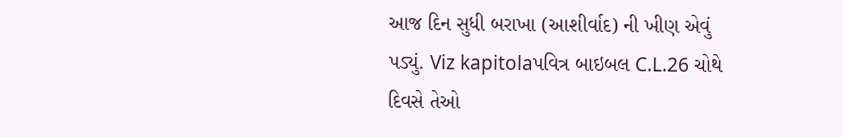આજ દિન સુધી બરાખા (આશીર્વાદ) ની ખીણ એવું પડ્યું. Viz kapitolaપવિત્ર બાઇબલ C.L.26 ચોથે દિવસે તેઓ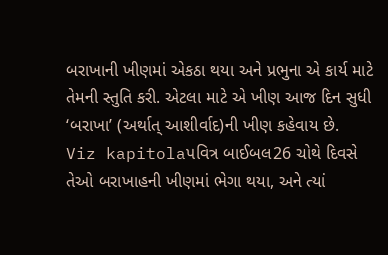બરાખાની ખીણમાં એકઠા થયા અને પ્રભુના એ કાર્ય માટે તેમની સ્તુતિ કરી. એટલા માટે એ ખીણ આજ દિન સુધી ‘બરાખા’ (અર્થાત્ આશીર્વાદ)ની ખીણ કહેવાય છે. Viz kapitolaપવિત્ર બાઈબલ26 ચોથે દિવસે તેઓ બરાખાહની ખીણમાં ભેગા થયા, અને ત્યાં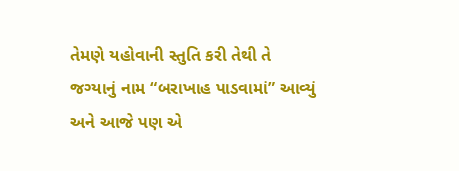તેમણે યહોવાની સ્તુતિ કરી તેથી તે જગ્યાનું નામ “બરાખાહ પાડવામાં” આવ્યું અને આજે પણ એ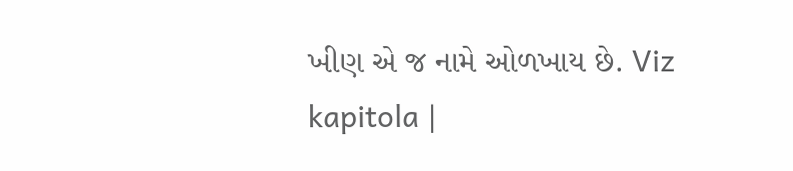ખીણ એ જ નામે ઓળખાય છે. Viz kapitola |